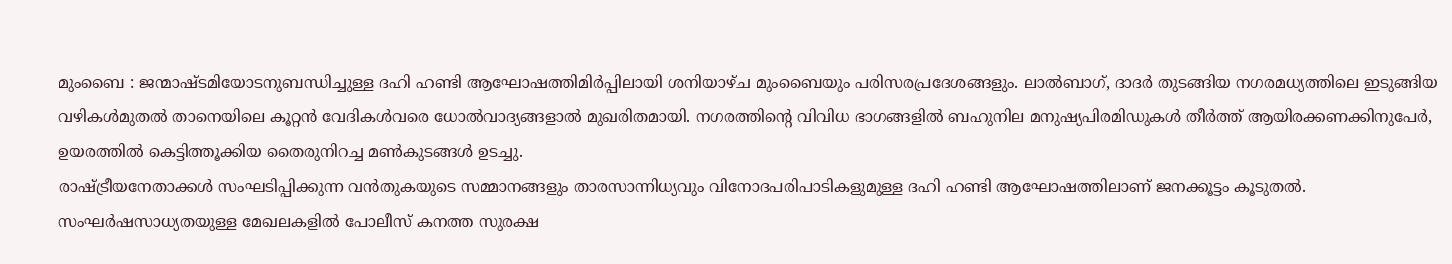മുംബൈ : ജന്മാഷ്ടമിയോടനുബന്ധിച്ചുള്ള ദഹി ഹണ്ടി ആഘോഷത്തിമിർപ്പിലായി ശനിയാഴ്ച മുംബൈയും പരിസരപ്രദേശങ്ങളും. ലാൽബാഗ്, ദാദർ തുടങ്ങിയ നഗരമധ്യത്തിലെ ഇടുങ്ങിയ വഴികൾമുതൽ താനെയിലെ കൂറ്റൻ വേദികൾവരെ ധോൽവാദ്യങ്ങളാൽ മുഖരിതമായി. നഗരത്തിന്റെ വിവിധ ഭാഗങ്ങളിൽ ബഹുനില മനുഷ്യപിരമിഡുകൾ തീർത്ത് ആയിരക്കണക്കിനുപേർ, ഉയരത്തിൽ കെട്ടിത്തൂക്കിയ തൈരുനിറച്ച മൺകുടങ്ങൾ ഉടച്ചു.
രാഷ്ട്രീയനേതാക്കൾ സംഘടിപ്പിക്കുന്ന വൻതുകയുടെ സമ്മാനങ്ങളും താരസാന്നിധ്യവും വിനോദപരിപാടികളുമുള്ള ദഹി ഹണ്ടി ആഘോഷത്തിലാണ് ജനക്കൂട്ടം കൂടുതൽ. സംഘർഷസാധ്യതയുള്ള മേഖലകളിൽ പോലീസ് കനത്ത സുരക്ഷ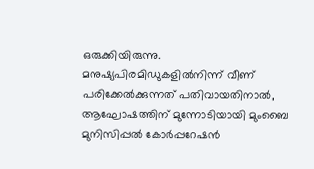ഒരുക്കിയിരുന്നു.
മനുഷ്യപിരമിഡുകളിൽനിന്ന് വീണ് പരിക്കേൽക്കുന്നത് പതിവായതിനാൽ, ആഘോഷത്തിന് മുന്നോടിയായി മുംബൈ മുനിസിപ്പൽ കോർപ്പറേഷൻ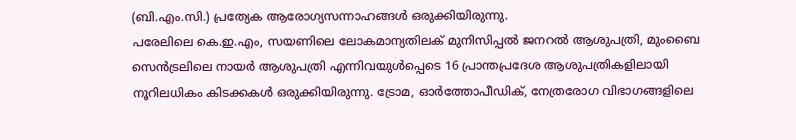(ബി.എം.സി.) പ്രത്യേക ആരോഗ്യസന്നാഹങ്ങൾ ഒരുക്കിയിരുന്നു.
പരേലിലെ കെ.ഇ.എം, സയണിലെ ലോകമാന്യതിലക് മുനിസിപ്പൽ ജനറൽ ആശുപത്രി, മുംബൈ സെൻട്രലിലെ നായർ ആശുപത്രി എന്നിവയുൾപ്പെടെ 16 പ്രാന്തപ്രദേശ ആശുപത്രികളിലായി നൂറിലധികം കിടക്കകൾ ഒരുക്കിയിരുന്നു. ട്രോമ, ഓർത്തോപീഡിക്, നേത്രരോഗ വിഭാഗങ്ങളിലെ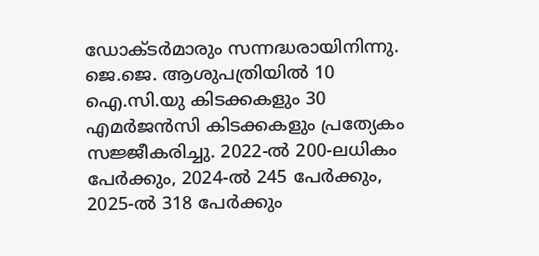ഡോക്ടർമാരും സന്നദ്ധരായിനിന്നു. ജെ.ജെ. ആശുപത്രിയിൽ 10 ഐ.സി.യു കിടക്കകളും 30 എമർജൻസി കിടക്കകളും പ്രത്യേകം സജ്ജീകരിച്ചു. 2022-ൽ 200-ലധികം പേർക്കും, 2024-ൽ 245 പേർക്കും, 2025-ൽ 318 പേർക്കും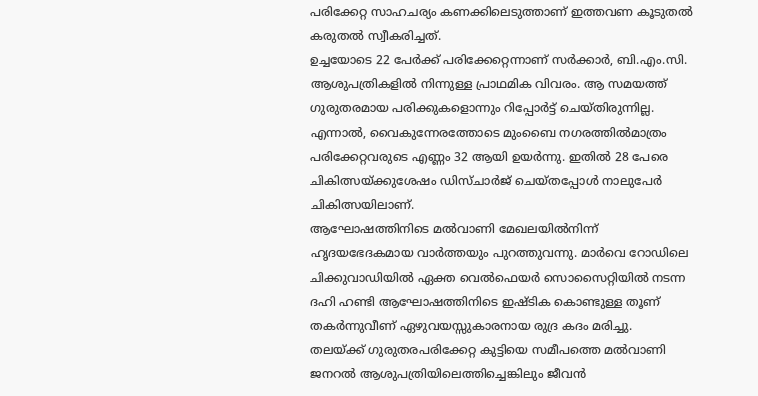പരിക്കേറ്റ സാഹചര്യം കണക്കിലെടുത്താണ് ഇത്തവണ കൂടുതൽ കരുതൽ സ്വീകരിച്ചത്.
ഉച്ചയോടെ 22 പേർക്ക് പരിക്കേറ്റെന്നാണ് സർക്കാർ, ബി.എം.സി. ആശുപത്രികളിൽ നിന്നുള്ള പ്രാഥമിക വിവരം. ആ സമയത്ത് ഗുരുതരമായ പരിക്കുകളൊന്നും റിപ്പോർട്ട് ചെയ്തിരുന്നില്ല. എന്നാൽ, വൈകുന്നേരത്തോടെ മുംബൈ നഗരത്തിൽമാത്രം പരിക്കേറ്റവരുടെ എണ്ണം 32 ആയി ഉയർന്നു. ഇതിൽ 28 പേരെ ചികിത്സയ്ക്കുശേഷം ഡിസ്ചാർജ് ചെയ്തപ്പോൾ നാലുപേർ ചികിത്സയിലാണ്.
ആഘോഷത്തിനിടെ മൽവാണി മേഖലയിൽനിന്ന് ഹൃദയഭേദകമായ വാർത്തയും പുറത്തുവന്നു. മാർവെ റോഡിലെ ചിക്കുവാഡിയിൽ ഏക്ത വെൽഫെയർ സൊസൈറ്റിയിൽ നടന്ന ദഹി ഹണ്ടി ആഘോഷത്തിനിടെ ഇഷ്ടിക കൊണ്ടുള്ള തൂണ് തകർന്നുവീണ് ഏഴുവയസ്സുകാരനായ രുദ്ര കദം മരിച്ചു.
തലയ്ക്ക് ഗുരുതരപരിക്കേറ്റ കുട്ടിയെ സമീപത്തെ മൽവാണി ജനറൽ ആശുപത്രിയിലെത്തിച്ചെങ്കിലും ജീവൻ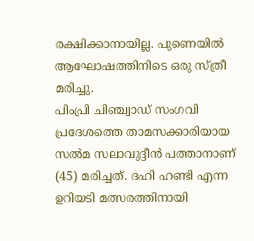രക്ഷിക്കാനായില്ല. പുണെയിൽ ആഘോഷത്തിനിടെ ഒരു സ്ത്രീ മരിച്ചു.
പിംപ്രി ചിഞ്ച്വാഡ് സംഗവി പ്രദേശത്തെ താമസക്കാരിയായ സൽമ സലാവുദ്ദീൻ പത്താനാണ് (45) മരിച്ചത്. ദഹി ഹണ്ടി എന്ന ഉറിയടി മത്സരത്തിനായി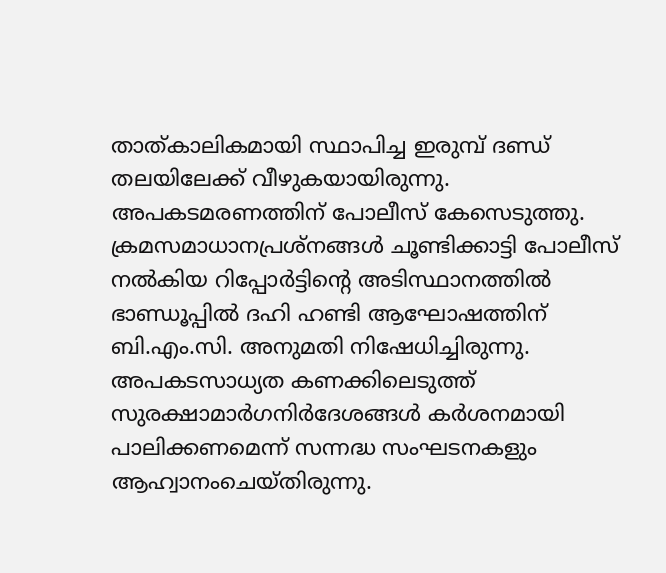താത്കാലികമായി സ്ഥാപിച്ച ഇരുമ്പ് ദണ്ഡ് തലയിലേക്ക് വീഴുകയായിരുന്നു. അപകടമരണത്തിന് പോലീസ് കേസെടുത്തു.
ക്രമസമാധാനപ്രശ്നങ്ങൾ ചൂണ്ടിക്കാട്ടി പോലീസ് നൽകിയ റിപ്പോർട്ടിന്റെ അടിസ്ഥാനത്തിൽ ഭാണ്ഡൂപ്പിൽ ദഹി ഹണ്ടി ആഘോഷത്തിന് ബി.എം.സി. അനുമതി നിഷേധിച്ചിരുന്നു. അപകടസാധ്യത കണക്കിലെടുത്ത് സുരക്ഷാമാർഗനിർദേശങ്ങൾ കർശനമായി പാലിക്കണമെന്ന് സന്നദ്ധ സംഘടനകളും ആഹ്വാനംചെയ്തിരുന്നു.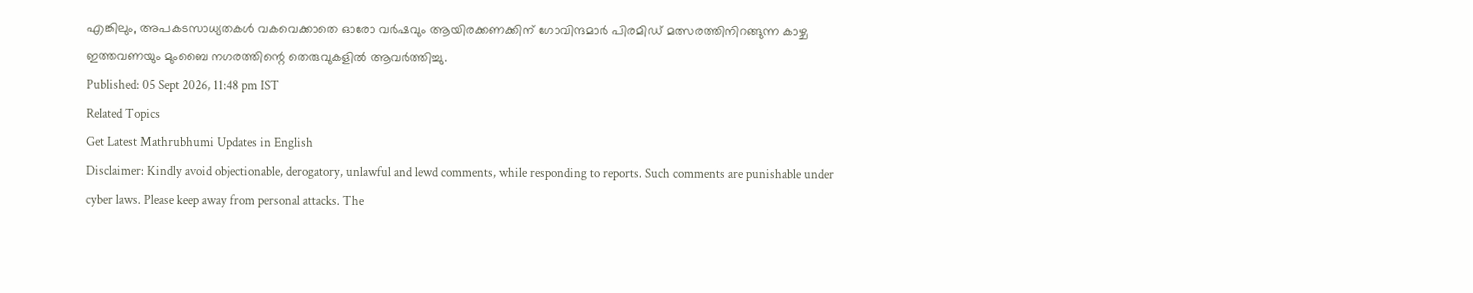എങ്കിലും, അപകടസാധ്യതകൾ വകവെക്കാതെ ഓരോ വർഷവും ആയിരക്കണക്കിന് ഗോവിന്ദമാർ പിരമിഡ് മത്സരത്തിനിറങ്ങുന്ന കാഴ്ച ഇത്തവണയും മുംബൈ നഗരത്തിന്റെ തെരുവുകളിൽ ആവർത്തിച്ചു.
Published: 05 Sept 2026, 11:48 pm IST
Related Topics
Get Latest Mathrubhumi Updates in English
Disclaimer: Kindly avoid objectionable, derogatory, unlawful and lewd comments, while responding to reports. Such comments are punishable under cyber laws. Please keep away from personal attacks. The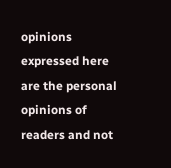opinions expressed here are the personal opinions of readers and not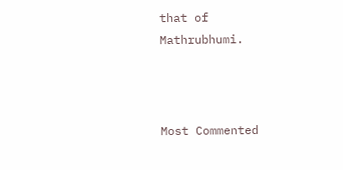that of Mathrubhumi.



Most Commented